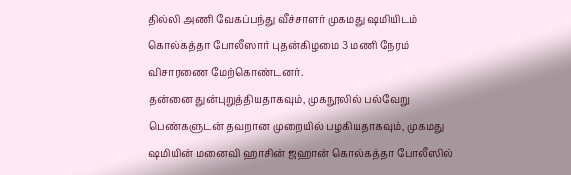தில்லி அணி வேகப்பந்து வீச்சாளர் முகமது ஷமியிடம் கொல்கத்தா போலீஸார் புதன்கிழமை 3 மணி நேரம் விசாரணை மேற்கொண்டனர்.
தன்னை துன்புறுத்தியதாகவும், முகநூலில் பல்வேறு பெண்களுடன் தவறான முறையில் பழகியதாகவும், முகமது ஷமியின் மனைவி ஹாசின் ஜஹான் கொல்கத்தா போலீஸில்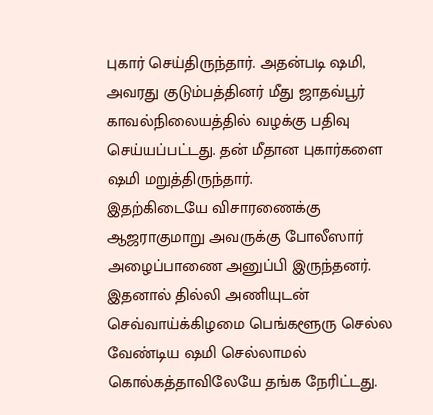புகார் செய்திருந்தார். அதன்படி ஷமி, அவரது குடும்பத்தினர் மீது ஜாதவ்பூர் காவல்நிலையத்தில் வழக்கு பதிவு செய்யப்பட்டது. தன் மீதான புகார்களை ஷமி மறுத்திருந்தார்.
இதற்கிடையே விசாரணைக்கு ஆஜராகுமாறு அவருக்கு போலீஸார் அழைப்பாணை அனுப்பி இருந்தனர். இதனால் தில்லி அணியுடன் செவ்வாய்க்கிழமை பெங்களூரு செல்ல வேண்டிய ஷமி செல்லாமல் கொல்கத்தாவிலேயே தங்க நேரிட்டது.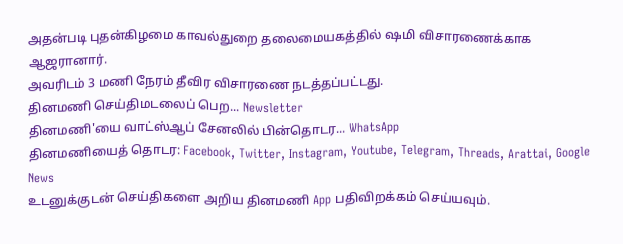அதன்படி புதன்கிழமை காவல்துறை தலைமையகத்தில் ஷமி விசாரணைக்காக ஆஜரானார்.
அவரிடம் 3 மணி நேரம் தீவிர விசாரணை நடத்தப்பட்டது.
தினமணி செய்திமடலைப் பெற... Newsletter
தினமணி'யை வாட்ஸ்ஆப் சேனலில் பின்தொடர... WhatsApp
தினமணியைத் தொடர: Facebook, Twitter, Instagram, Youtube, Telegram, Threads, Arattai, Google News
உடனுக்குடன் செய்திகளை அறிய தினமணி App பதிவிறக்கம் செய்யவும்.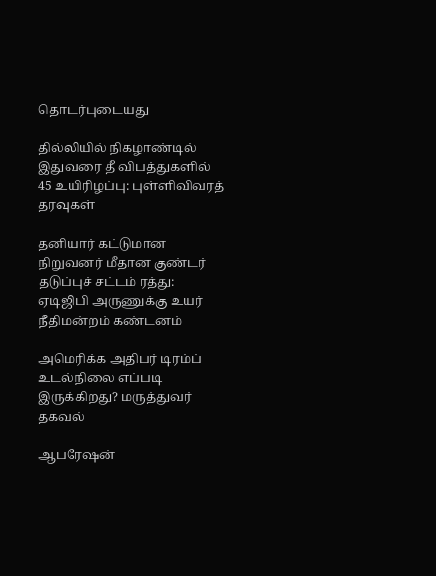தொடர்புடையது

தில்லியில் நிகழாண்டில் இதுவரை தீ விபத்துகளில் 45 உயிரிழப்பு: புள்ளிவிவரத் தரவுகள்

தனியார் கட்டுமான நிறுவனர் மீதான குண்டர் தடுப்புச் சட்டம் ரத்து: ஏடிஜிபி அருணுக்கு உயர் நீதிமன்றம் கண்டனம்

அமெரிக்க அதிபர் டிரம்ப் உடல்நிலை எப்படி இருக்கிறது? மருத்துவர் தகவல்

ஆபரேஷன்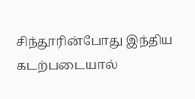சிந்தூரின்போது இந்திய கடற்படையால்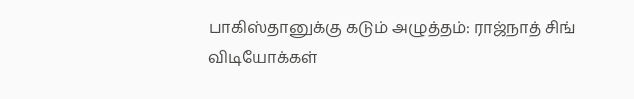பாகிஸ்தானுக்கு கடும் அழுத்தம்: ராஜ்நாத் சிங்
விடியோக்கள்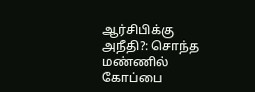ஆர்சிபிக்கு அநீதி?: சொந்த மண்ணில் கோப்பை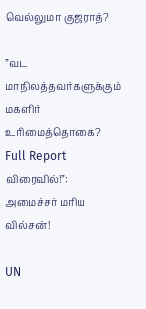வெல்லுமா குஜராத்?

”வட மாநிலத்தவர்களுக்கும் மகளிர் உரிமைத்தொகை? Full Report விரைவில்!”: அமைச்சர் மரிய வில்சன்!

UN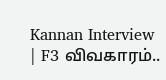Kannan Interview | F3 விவகாரம்..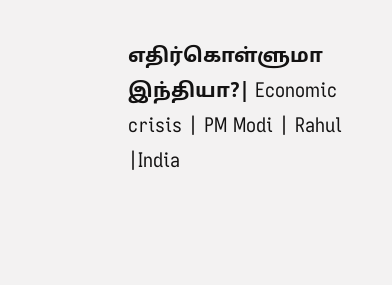எதிர்கொள்ளுமா இந்தியா?| Economic crisis | PM Modi | Rahul |India